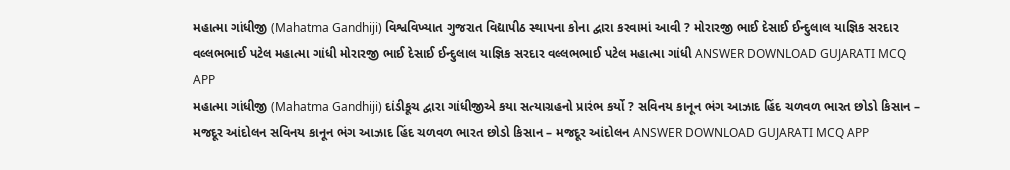મહાત્મા ગાંધીજી (Mahatma Gandhiji) વિશ્વવિખ્યાત ગુજરાત વિદ્યાપીઠ સ્થાપના કોના દ્વારા કરવામાં આવી ? મોરારજી ભાઈ દેસાઈ ઈન્દુલાલ યાજ્ઞિક સરદાર વલ્લભભાઈ પટેલ મહાત્મા ગાંધી મોરારજી ભાઈ દેસાઈ ઈન્દુલાલ યાજ્ઞિક સરદાર વલ્લભભાઈ પટેલ મહાત્મા ગાંધી ANSWER DOWNLOAD GUJARATI MCQ APP
મહાત્મા ગાંધીજી (Mahatma Gandhiji) દાંડીકૂચ દ્વારા ગાંધીજીએ કયા સત્યાગ્રહનો પ્રારંભ કર્યો ? સવિનય કાનૂન ભંગ આઝાદ હિંદ ચળવળ ભારત છોડો કિસાન – મજદૂર આંદોલન સવિનય કાનૂન ભંગ આઝાદ હિંદ ચળવળ ભારત છોડો કિસાન – મજદૂર આંદોલન ANSWER DOWNLOAD GUJARATI MCQ APP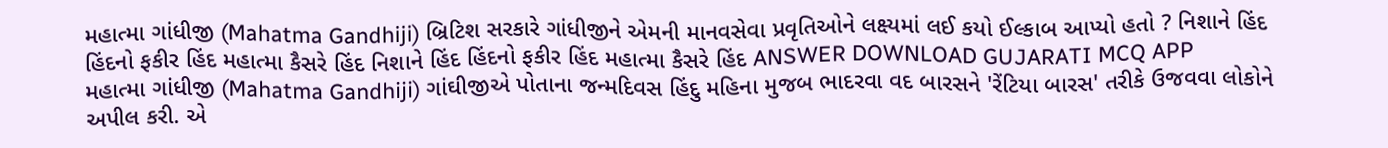મહાત્મા ગાંધીજી (Mahatma Gandhiji) બ્રિટિશ સરકારે ગાંધીજીને એમની માનવસેવા પ્રવૃતિઓને લક્ષ્યમાં લઈ કયો ઈલ્કાબ આપ્યો હતો ? નિશાને હિંદ હિંદનો ફકીર હિંદ મહાત્મા કૈસરે હિંદ નિશાને હિંદ હિંદનો ફકીર હિંદ મહાત્મા કૈસરે હિંદ ANSWER DOWNLOAD GUJARATI MCQ APP
મહાત્મા ગાંધીજી (Mahatma Gandhiji) ગાંઘીજીએ પોતાના જન્મદિવસ હિંદુ મહિના મુજબ ભાદરવા વદ બારસને 'રેંટિયા બારસ' તરીકે ઉજવવા લોકોને અપીલ કરી. એ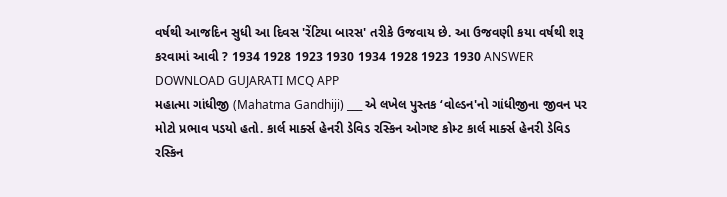વર્ષથી આજદિન સુધી આ દિવસ 'રેંટિયા બારસ' તરીકે ઉજવાય છે. આ ઉજવણી કયા વર્ષથી શરૂ કરવામાં આવી ? 1934 1928 1923 1930 1934 1928 1923 1930 ANSWER DOWNLOAD GUJARATI MCQ APP
મહાત્મા ગાંધીજી (Mahatma Gandhiji) ___ એ લખેલ પુસ્તક ‘વોલ્ડન'નો ગાંધીજીના જીવન પર મોટો પ્રભાવ પડયો હતો. કાર્લ માર્ક્સ હેનરી ડેવિડ રસ્કિન ઓગષ્ટ કોમ્ટ કાર્લ માર્ક્સ હેનરી ડેવિડ રસ્કિન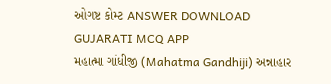ઓગષ્ટ કોમ્ટ ANSWER DOWNLOAD GUJARATI MCQ APP
મહાત્મા ગાંધીજી (Mahatma Gandhiji) અન્નાહાર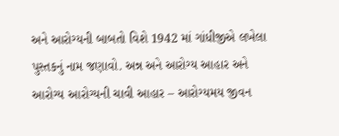અને આરોગ્યની બાબતો વિશે 1942 માં ગાંધીજીએ લખેલા પુસ્તકનું નામ જણાવો. અન્ન અને આરોગ્ય આહાર અને આરોગ્ય આરોગ્યની ચાવી આહાર – આરોગ્યમય જીવન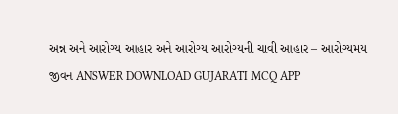અન્ન અને આરોગ્ય આહાર અને આરોગ્ય આરોગ્યની ચાવી આહાર – આરોગ્યમય જીવન ANSWER DOWNLOAD GUJARATI MCQ APP